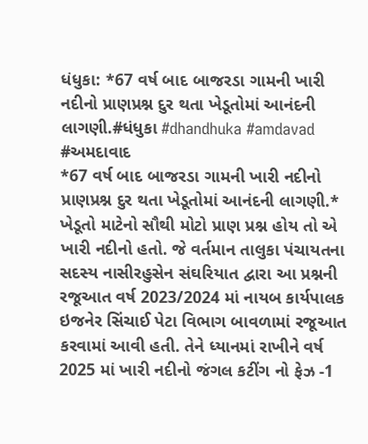ધંધુકા: *67 વર્ષ બાદ બાજરડા ગામની ખારી નદીનો પ્રાણપ્રશ્ન દુર થતા ખેડૂતોમાં આનંદની લાગણી.#ધંધુકા #dhandhuka #amdavad #અમદાવાદ
*67 વર્ષ બાદ બાજરડા ગામની ખારી નદીનો પ્રાણપ્રશ્ન દુર થતા ખેડૂતોમાં આનંદની લાગણી.* ખેડૂતો માટેનો સૌથી મોટો પ્રાણ પ્રશ્ન હોય તો એ ખારી નદીનો હતો. જે વર્તમાન તાલુકા પંચાયતના સદસ્ય નાસીરહુસેન સંઘરિયાત દ્વારા આ પ્રશ્નની રજૂઆત વર્ષ 2023/2024 માં નાયબ કાર્યપાલક ઇજનેર સિંચાઈ પેટા વિભાગ બાવળામાં રજૂઆત કરવામાં આવી હતી. તેને ધ્યાનમાં રાખીને વર્ષ 2025 માં ખારી નદીનો જંગલ કટીંગ નો ફેઝ -1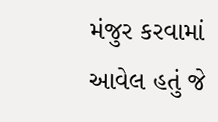મંજુર કરવામાં આવેલ હતું જે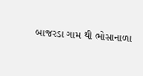બાજરડા ગામ થી ભોસાનાળા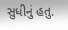સુધીનું હતુ.